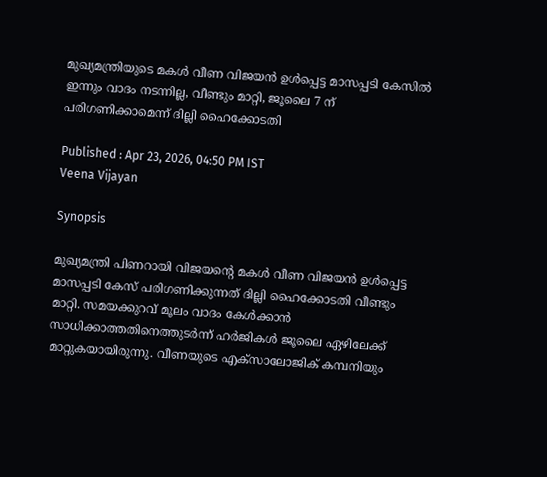മുഖ്യമന്ത്രിയുടെ മകൾ വീണ വിജയൻ ഉൾപ്പെട്ട മാസപ്പടി കേസിൽ ഇന്നും വാദം നടന്നില്ല, വീണ്ടും മാറ്റി, ജൂലൈ 7 ന് പരിഗണിക്കാമെന്ന് ദില്ലി ഹൈക്കോടതി

Published : Apr 23, 2026, 04:50 PM IST
Veena Vijayan

Synopsis

മുഖ്യമന്ത്രി പിണറായി വിജയന്റെ മകൾ വീണ വിജയൻ ഉൾപ്പെട്ട മാസപ്പടി കേസ് പരിഗണിക്കുന്നത് ദില്ലി ഹൈക്കോടതി വീണ്ടും മാറ്റി. സമയക്കുറവ് മൂലം വാദം കേൾക്കാൻ സാധിക്കാത്തതിനെത്തുടർന്ന് ഹർജികൾ ജൂലൈ ഏഴിലേക്ക് മാറ്റുകയായിരുന്നു. വീണയുടെ എക്സാലോജിക് കമ്പനിയും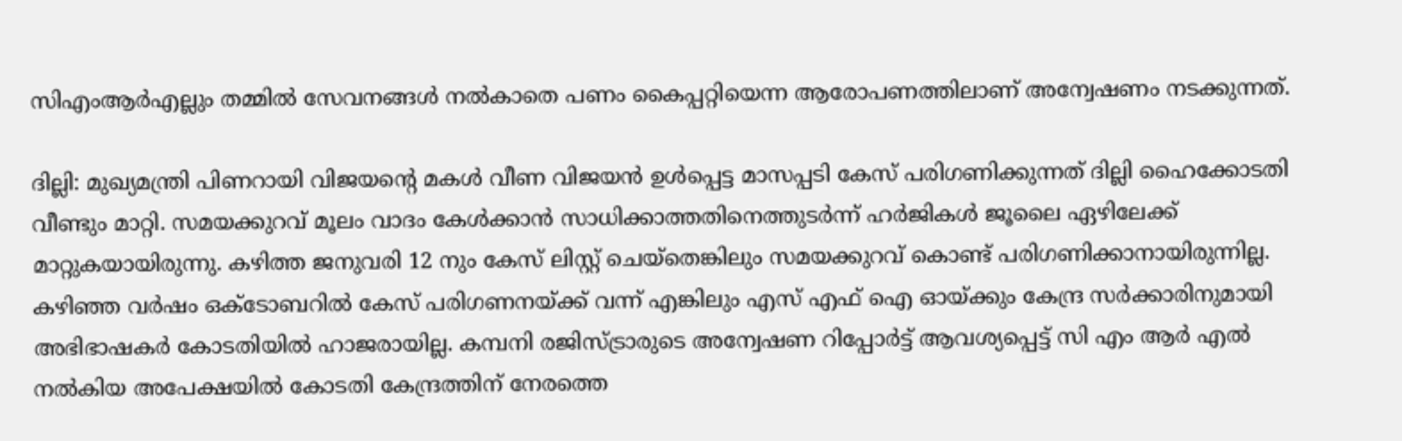സിഎംആർഎല്ലും തമ്മിൽ സേവനങ്ങൾ നൽകാതെ പണം കൈപ്പറ്റിയെന്ന ആരോപണത്തിലാണ് അന്വേഷണം നടക്കുന്നത്.

ദില്ലി: മുഖ്യമന്ത്രി പിണറായി വിജയന്റെ മകൾ വീണ വിജയൻ ഉൾപ്പെട്ട മാസപ്പടി കേസ് പരിഗണിക്കുന്നത് ദില്ലി ഹൈക്കോടതി വീണ്ടും മാറ്റി. സമയക്കുറവ് മൂലം വാദം കേൾക്കാൻ സാധിക്കാത്തതിനെത്തുടർന്ന് ഹർജികൾ ജൂലൈ ഏഴിലേക്ക് മാറ്റുകയായിരുന്നു. കഴിത്ത ജനുവരി 12 നും കേസ് ലിസ്റ്റ് ചെയ്തെങ്കിലും സമയക്കുറവ് കൊണ്ട് പരിഗണിക്കാനായിരുന്നില്ല. കഴിഞ്ഞ വർഷം ഒക്ടോബറിൽ കേസ് പരിഗണനയ്ക്ക് വന്ന് എങ്കിലും എസ് എഫ് ഐ ഓയ്ക്കും കേന്ദ്ര സര്‍ക്കാരിനുമായി അഭിഭാഷകര്‍ കോടതിയില്‍ ഹാജരായില്ല. കമ്പനി രജിസ്ട്രാരുടെ അന്വേഷണ റിപ്പോർട്ട് ആവശ്യപ്പെട്ട് സി എം ആർ എൽ നൽകിയ അപേക്ഷയില്‍ കോടതി കേന്ദ്രത്തിന് നേരത്തെ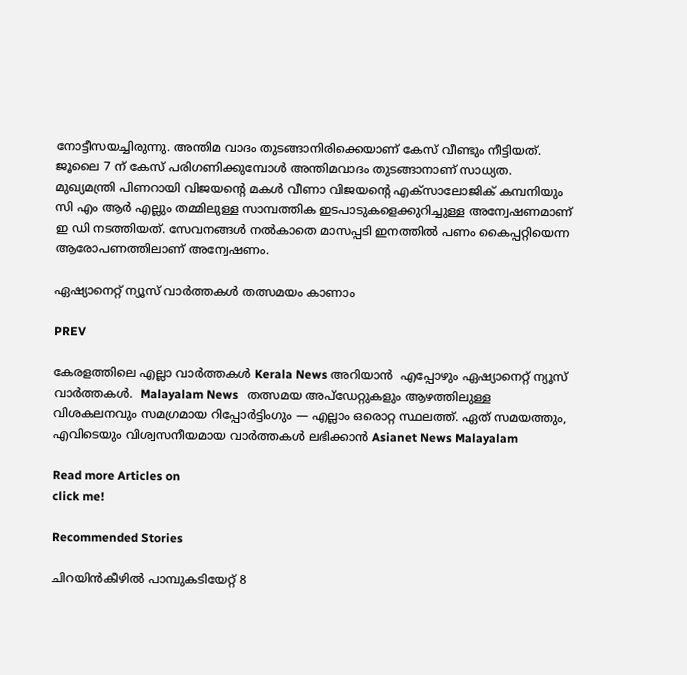നോട്ടീസയച്ചിരുന്നു. അന്തിമ വാദം തുടങ്ങാനിരിക്കെയാണ് കേസ് വീണ്ടും നീട്ടിയത്. ജൂലൈ 7 ന് കേസ് പരിഗണിക്കുമ്പോൾ അന്തിമവാദം തുടങ്ങാനാണ് സാധ്യത. മുഖ്യമന്ത്രി പിണറായി വിജയന്റെ മകൾ വീണാ വിജയന്റെ എക്സാലോജിക് കമ്പനിയും സി എം ആർ എല്ലും തമ്മിലുള്ള സാമ്പത്തിക ഇടപാടുകളെക്കുറിച്ചുള്ള അന്വേഷണമാണ് ഇ ഡി നടത്തിയത്. സേവനങ്ങൾ നൽകാതെ മാസപ്പടി ഇനത്തിൽ പണം കൈപ്പറ്റിയെന്ന ആരോപണത്തിലാണ് അന്വേഷണം.

ഏഷ്യാനെറ്റ് ന്യൂസ് വാർത്തകൾ തത്സമയം കാണാം

PREV

കേരളത്തിലെ എല്ലാ വാർത്തകൾ Kerala News അറിയാൻ  എപ്പോഴും ഏഷ്യാനെറ്റ് ന്യൂസ് വാർത്തകൾ.  Malayalam News   തത്സമയ അപ്‌ഡേറ്റുകളും ആഴത്തിലുള്ള വിശകലനവും സമഗ്രമായ റിപ്പോർട്ടിംഗും — എല്ലാം ഒരൊറ്റ സ്ഥലത്ത്. ഏത് സമയത്തും, എവിടെയും വിശ്വസനീയമായ വാർത്തകൾ ലഭിക്കാൻ Asianet News Malayalam

Read more Articles on
click me!

Recommended Stories

ചിറയിൻകീഴിൽ പാമ്പുകടിയേറ്റ് 8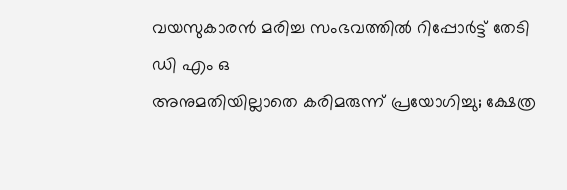വയസുകാരൻ മരിച്ച സംഭവത്തിൽ റിപ്പോർട്ട് തേടി ഡി എം ഒ
അനുമതിയില്ലാതെ കരിമരുന്ന് പ്രയോഗിച്ചു; ക്ഷേത്ര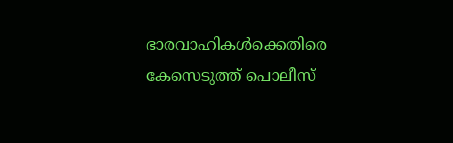ഭാരവാഹികൾക്കെതിരെ കേസെടുത്ത് പൊലീസ്